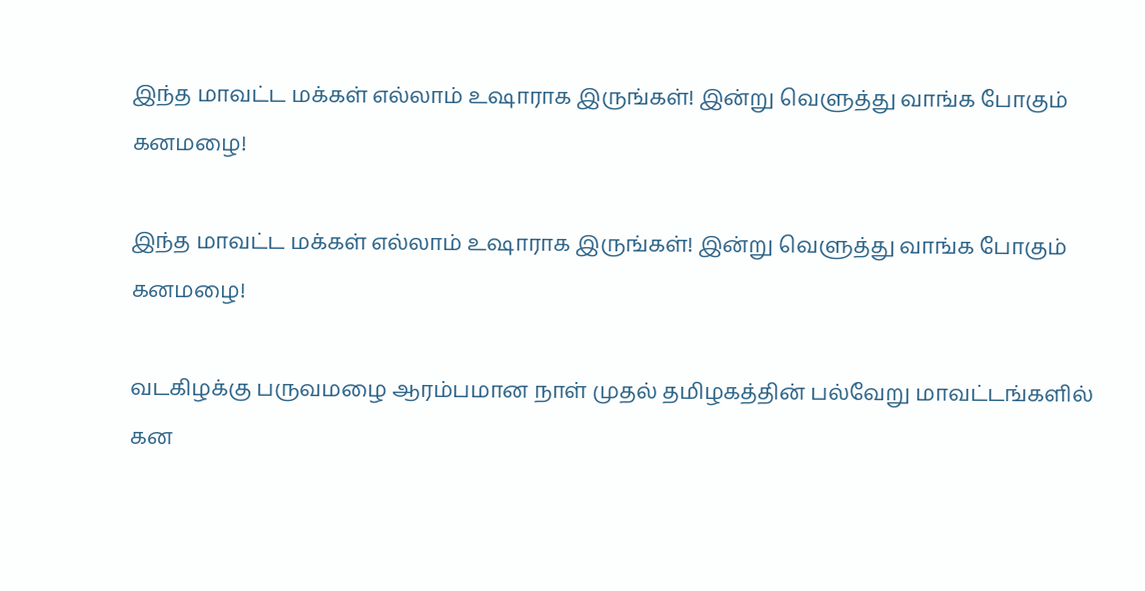இந்த மாவட்ட மக்கள் எல்லாம் உஷாராக இருங்கள்! இன்று வெளுத்து வாங்க போகும் கனமழை!

இந்த மாவட்ட மக்கள் எல்லாம் உஷாராக இருங்கள்! இன்று வெளுத்து வாங்க போகும் கனமழை!

வடகிழக்கு பருவமழை ஆரம்பமான நாள் முதல் தமிழகத்தின் பல்வேறு மாவட்டங்களில் கன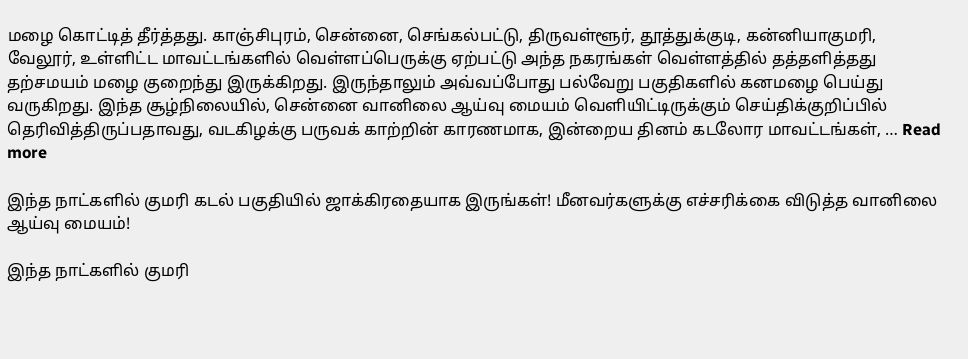மழை கொட்டித் தீர்த்தது. காஞ்சிபுரம், சென்னை, செங்கல்பட்டு, திருவள்ளூர், தூத்துக்குடி, கன்னியாகுமரி, வேலூர், உள்ளிட்ட மாவட்டங்களில் வெள்ளப்பெருக்கு ஏற்பட்டு அந்த நகரங்கள் வெள்ளத்தில் தத்தளித்தது தற்சமயம் மழை குறைந்து இருக்கிறது. இருந்தாலும் அவ்வப்போது பல்வேறு பகுதிகளில் கனமழை பெய்து வருகிறது. இந்த சூழ்நிலையில், சென்னை வானிலை ஆய்வு மையம் வெளியிட்டிருக்கும் செய்திக்குறிப்பில் தெரிவித்திருப்பதாவது, வடகிழக்கு பருவக் காற்றின் காரணமாக, இன்றைய தினம் கடலோர மாவட்டங்கள், … Read more

இந்த நாட்களில் குமரி கடல் பகுதியில் ஜாக்கிரதையாக இருங்கள்! மீனவர்களுக்கு எச்சரிக்கை விடுத்த வானிலை ஆய்வு மையம்!

இந்த நாட்களில் குமரி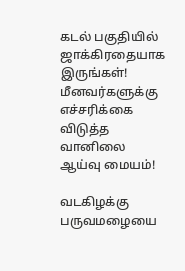கடல் பகுதியில் ஜாக்கிரதையாக இருங்கள்! மீனவர்களுக்கு எச்சரிக்கை விடுத்த வானிலை ஆய்வு மையம்!

வடகிழக்கு பருவமழையை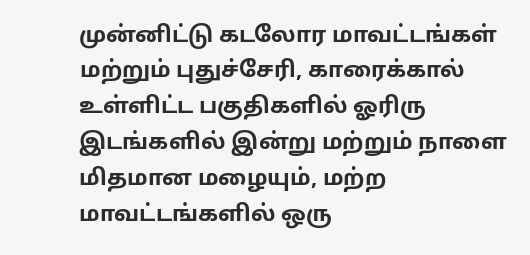முன்னிட்டு கடலோர மாவட்டங்கள் மற்றும் புதுச்சேரி, காரைக்கால் உள்ளிட்ட பகுதிகளில் ஓரிரு இடங்களில் இன்று மற்றும் நாளை மிதமான மழையும், மற்ற மாவட்டங்களில் ஒரு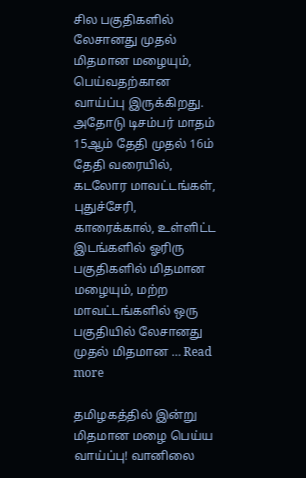சில பகுதிகளில் லேசானது முதல் மிதமான மழையும், பெய்வதற்கான வாய்ப்பு இருக்கிறது. அதோடு டிசம்பர் மாதம் 15ஆம் தேதி முதல் 16ம் தேதி வரையில், கடலோர மாவட்டங்கள், புதுச்சேரி, காரைக்கால், உள்ளிட்ட இடங்களில் ஓரிரு பகுதிகளில் மிதமான மழையும், மற்ற மாவட்டங்களில் ஒரு பகுதியில் லேசானது முதல் மிதமான … Read more

தமிழகத்தில் இன்று மிதமான மழை பெய்ய வாய்ப்பு! வானிலை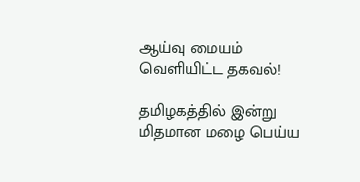ஆய்வு மையம் வெளியிட்ட தகவல்!

தமிழகத்தில் இன்று மிதமான மழை பெய்ய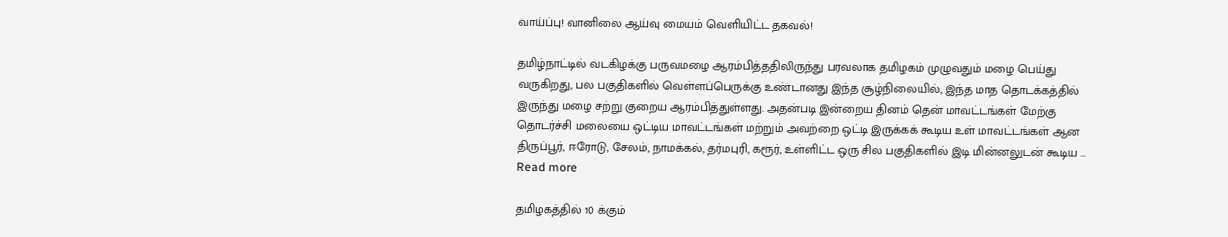வாய்ப்பு! வானிலை ஆய்வு மையம் வெளியிட்ட தகவல்!

தமிழ்நாட்டில் வடகிழக்கு பருவமழை ஆரம்பித்ததிலிருந்து பரவலாக தமிழகம் முழுவதும் மழை பெய்து வருகிறது, பல பகுதிகளில் வெள்ளப்பெருக்கு உண்டானது இந்த சூழ்நிலையில், இந்த மாத தொடக்கத்தில் இருந்து மழை சற்று குறைய ஆரம்பித்துள்ளது. அதன்படி இன்றைய தினம் தென் மாவட்டங்கள் மேற்கு தொடர்ச்சி மலையை ஒட்டிய மாவட்டங்கள் மற்றும் அவற்றை ஒட்டி இருக்கக் கூடிய உள் மாவட்டங்கள் ஆன திருப்பூர், ஈரோடு, சேலம், நாமக்கல், தர்மபுரி, கரூர், உள்ளிட்ட ஒரு சில பகுதிகளில் இடி மின்னலுடன் கூடிய … Read more

தமிழகத்தில் 10 க்கும்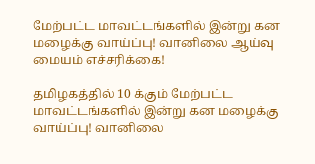மேற்பட்ட மாவட்டங்களில் இன்று கன மழைக்கு வாய்ப்பு! வானிலை ஆய்வு மையம் எச்சரிக்கை!

தமிழகத்தில் 10 க்கும் மேற்பட்ட மாவட்டங்களில் இன்று கன மழைக்கு வாய்ப்பு! வானிலை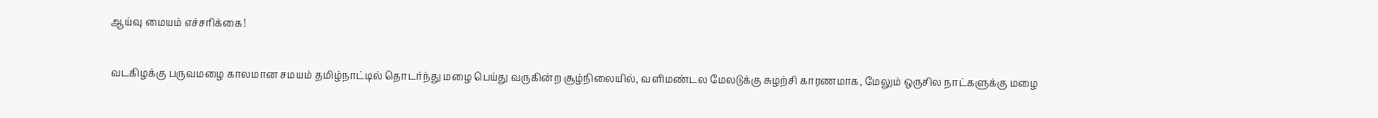ஆய்வு மையம் எச்சரிக்கை!

வடகிழக்கு பருவமழை காலமான சமயம் தமிழ்நாட்டில் தொடர்ந்து மழை பெய்து வருகின்ற சூழ்நிலையில், வளிமண்டல மேலடுக்கு சுழற்சி காரணமாக, மேலும் ஒருசில நாட்களுக்கு மழை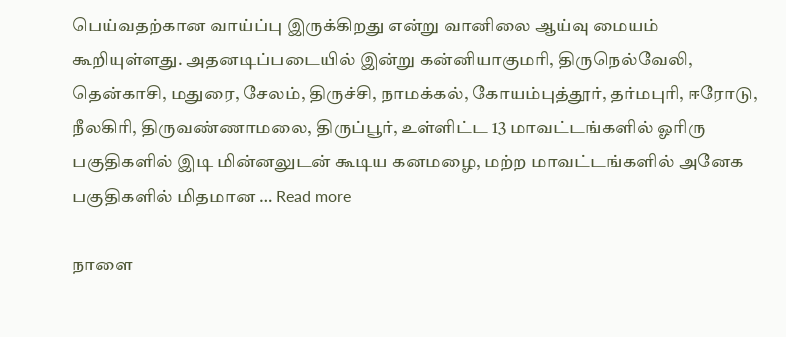பெய்வதற்கான வாய்ப்பு இருக்கிறது என்று வானிலை ஆய்வு மையம் கூறியுள்ளது. அதனடிப்படையில் இன்று கன்னியாகுமரி, திருநெல்வேலி, தென்காசி, மதுரை, சேலம், திருச்சி, நாமக்கல், கோயம்புத்தூர், தர்மபுரி, ஈரோடு, நீலகிரி, திருவண்ணாமலை, திருப்பூர், உள்ளிட்ட 13 மாவட்டங்களில் ஓரிரு பகுதிகளில் இடி மின்னலுடன் கூடிய கனமழை, மற்ற மாவட்டங்களில் அனேக பகுதிகளில் மிதமான … Read more

நாளை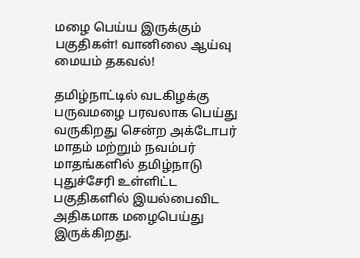மழை பெய்ய இருக்கும் பகுதிகள்! வானிலை ஆய்வு மையம் தகவல்!

தமிழ்நாட்டில் வடகிழக்கு பருவமழை பரவலாக பெய்து வருகிறது சென்ற அக்டோபர் மாதம் மற்றும் நவம்பர் மாதங்களில் தமிழ்நாடு புதுச்சேரி உள்ளிட்ட பகுதிகளில் இயல்பைவிட அதிகமாக மழைபெய்து இருக்கிறது.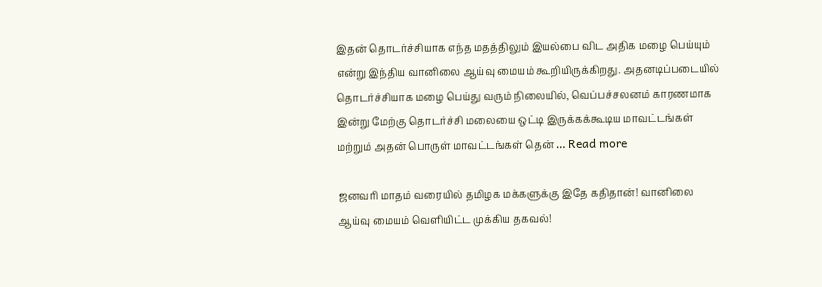இதன் தொடர்ச்சியாக எந்த மதத்திலும் இயல்பை விட அதிக மழை பெய்யும் என்று இந்திய வானிலை ஆய்வு மையம் கூறியிருக்கிறது. அதனடிப்படையில் தொடர்ச்சியாக மழை பெய்து வரும் நிலையில், வெப்பச்சலனம் காரணமாக இன்று மேற்கு தொடர்ச்சி மலையை ஒட்டி இருக்கக்கூடிய மாவட்டங்கள் மற்றும் அதன் பொருள் மாவட்டங்கள் தென் … Read more

ஜனவரி மாதம் வரையில் தமிழக மக்களுக்கு இதே கதிதான்! வானிலை ஆய்வு மையம் வெளியிட்ட முக்கிய தகவல்!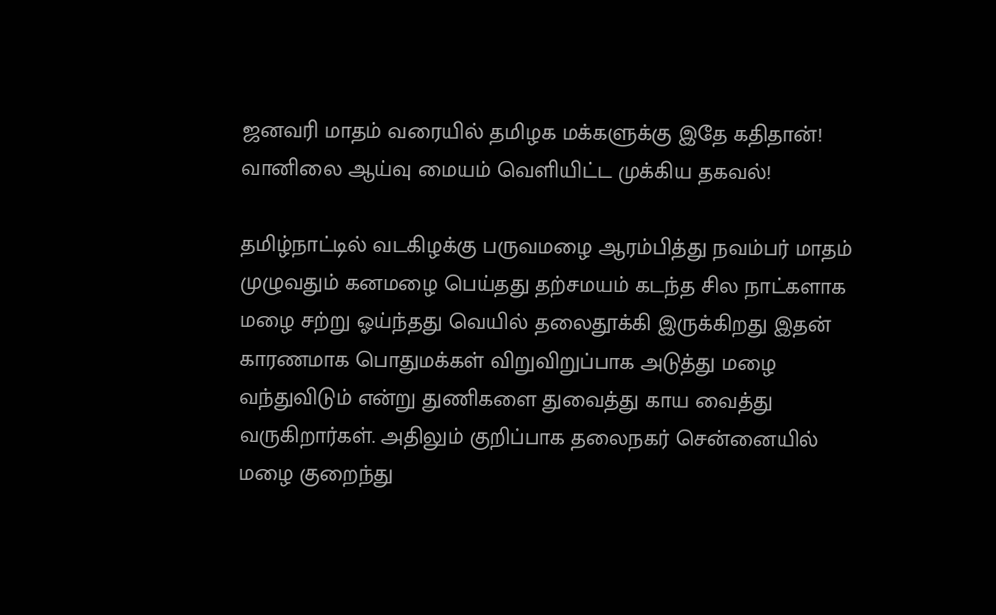ஜனவரி மாதம் வரையில் தமிழக மக்களுக்கு இதே கதிதான்! வானிலை ஆய்வு மையம் வெளியிட்ட முக்கிய தகவல்!

தமிழ்நாட்டில் வடகிழக்கு பருவமழை ஆரம்பித்து நவம்பர் மாதம் முழுவதும் கனமழை பெய்தது தற்சமயம் கடந்த சில நாட்களாக மழை சற்று ஓய்ந்தது வெயில் தலைதூக்கி இருக்கிறது இதன் காரணமாக பொதுமக்கள் விறுவிறுப்பாக அடுத்து மழை வந்துவிடும் என்று துணிகளை துவைத்து காய வைத்து வருகிறார்கள். அதிலும் குறிப்பாக தலைநகர் சென்னையில் மழை குறைந்து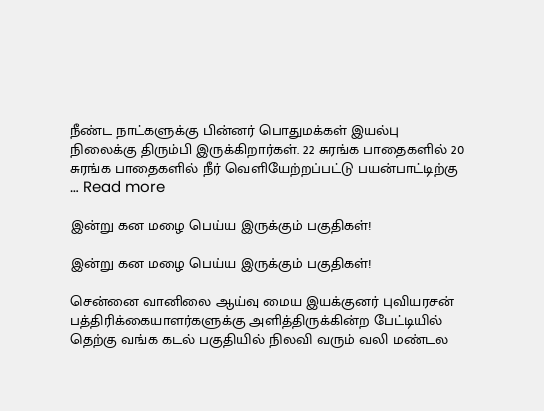நீண்ட நாட்களுக்கு பின்னர் பொதுமக்கள் இயல்பு நிலைக்கு திரும்பி இருக்கிறார்கள். 22 சுரங்க பாதைகளில் 20 சுரங்க பாதைகளில் நீர் வெளியேற்றப்பட்டு பயன்பாட்டிற்கு … Read more

இன்று கன மழை பெய்ய இருக்கும் பகுதிகள்!

இன்று கன மழை பெய்ய இருக்கும் பகுதிகள்!

சென்னை வானிலை ஆய்வு மைய இயக்குனர் புவியரசன் பத்திரிக்கையாளர்களுக்கு அளித்திருக்கின்ற பேட்டியில் தெற்கு வங்க கடல் பகுதியில் நிலவி வரும் வலி மண்டல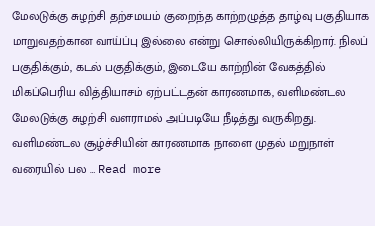மேலடுக்கு சுழற்சி தற்சமயம் குறைந்த காற்றழுத்த தாழ்வு பகுதியாக மாறுவதற்கான வாய்ப்பு இல்லை என்று சொல்லியிருக்கிறார். நிலப் பகுதிக்கும், கடல் பகுதிக்கும், இடையே காற்றின் வேகத்தில் மிகப்பெரிய வித்தியாசம் ஏற்பட்டதன் காரணமாக, வளிமண்டல மேலடுக்கு சுழற்சி வளராமல் அப்படியே நீடித்து வருகிறது. வளிமண்டல சூழ்ச்சியின் காரணமாக நாளை முதல் மறுநாள் வரையில் பல … Read more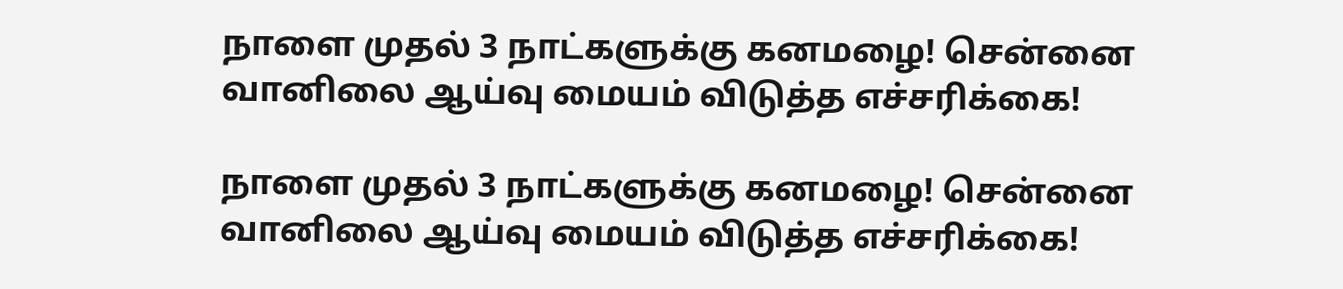நாளை முதல் 3 நாட்களுக்கு கனமழை! சென்னை வானிலை ஆய்வு மையம் விடுத்த எச்சரிக்கை!

நாளை முதல் 3 நாட்களுக்கு கனமழை! சென்னை வானிலை ஆய்வு மையம் விடுத்த எச்சரிக்கை!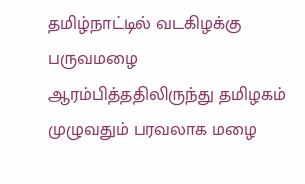தமிழ்நாட்டில் வடகிழக்கு பருவமழை ஆரம்பித்ததிலிருந்து தமிழகம் முழுவதும் பரவலாக மழை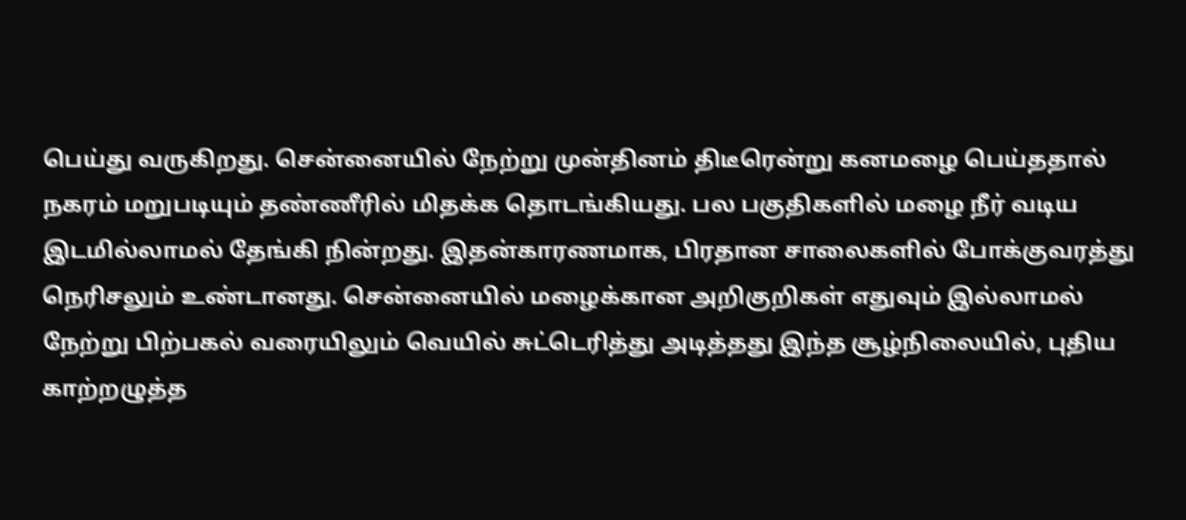பெய்து வருகிறது. சென்னையில் நேற்று முன்தினம் திடீரென்று கனமழை பெய்ததால் நகரம் மறுபடியும் தண்ணீரில் மிதக்க தொடங்கியது. பல பகுதிகளில் மழை நீர் வடிய இடமில்லாமல் தேங்கி நின்றது. இதன்காரணமாக, பிரதான சாலைகளில் போக்குவரத்து நெரிசலும் உண்டானது. சென்னையில் மழைக்கான அறிகுறிகள் எதுவும் இல்லாமல் நேற்று பிற்பகல் வரையிலும் வெயில் சுட்டெரித்து அடித்தது இந்த சூழ்நிலையில், புதிய காற்றழுத்த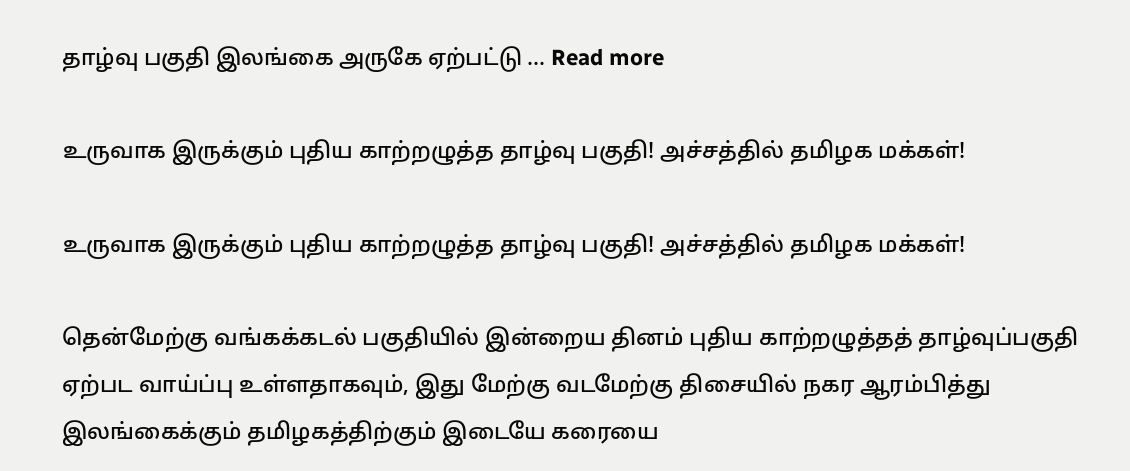தாழ்வு பகுதி இலங்கை அருகே ஏற்பட்டு … Read more

உருவாக இருக்கும் புதிய காற்றழுத்த தாழ்வு பகுதி! அச்சத்தில் தமிழக மக்கள்!

உருவாக இருக்கும் புதிய காற்றழுத்த தாழ்வு பகுதி! அச்சத்தில் தமிழக மக்கள்!

தென்மேற்கு வங்கக்கடல் பகுதியில் இன்றைய தினம் புதிய காற்றழுத்தத் தாழ்வுப்பகுதி ஏற்பட வாய்ப்பு உள்ளதாகவும், இது மேற்கு வடமேற்கு திசையில் நகர ஆரம்பித்து இலங்கைக்கும் தமிழகத்திற்கும் இடையே கரையை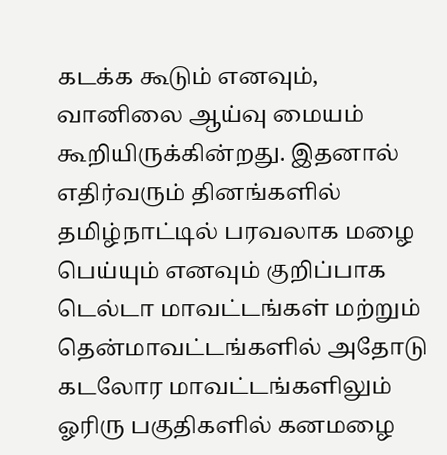கடக்க கூடும் எனவும், வானிலை ஆய்வு மையம் கூறியிருக்கின்றது. இதனால் எதிர்வரும் தினங்களில் தமிழ்நாட்டில் பரவலாக மழை பெய்யும் எனவும் குறிப்பாக டெல்டா மாவட்டங்கள் மற்றும் தென்மாவட்டங்களில் அதோடு கடலோர மாவட்டங்களிலும் ஓரிரு பகுதிகளில் கனமழை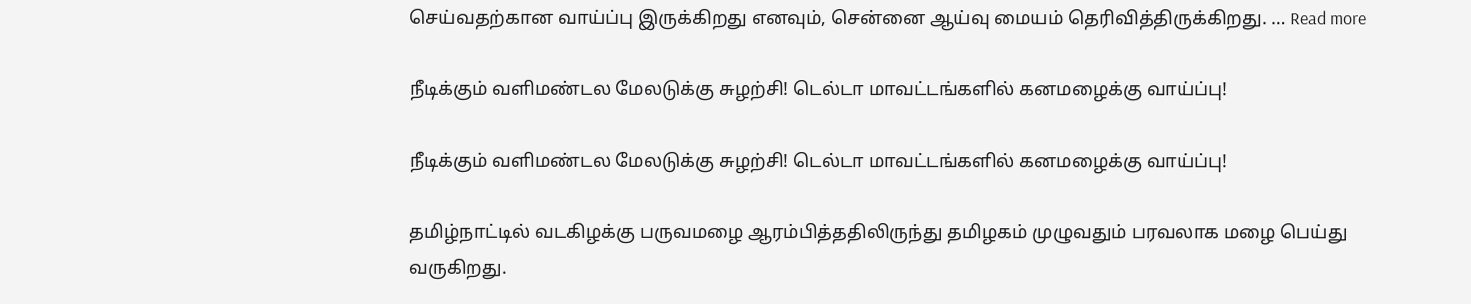செய்வதற்கான வாய்ப்பு இருக்கிறது எனவும், சென்னை ஆய்வு மையம் தெரிவித்திருக்கிறது. … Read more

நீடிக்கும் வளிமண்டல மேலடுக்கு சுழற்சி! டெல்டா மாவட்டங்களில் கனமழைக்கு வாய்ப்பு!

நீடிக்கும் வளிமண்டல மேலடுக்கு சுழற்சி! டெல்டா மாவட்டங்களில் கனமழைக்கு வாய்ப்பு!

தமிழ்நாட்டில் வடகிழக்கு பருவமழை ஆரம்பித்ததிலிருந்து தமிழகம் முழுவதும் பரவலாக மழை பெய்து வருகிறது.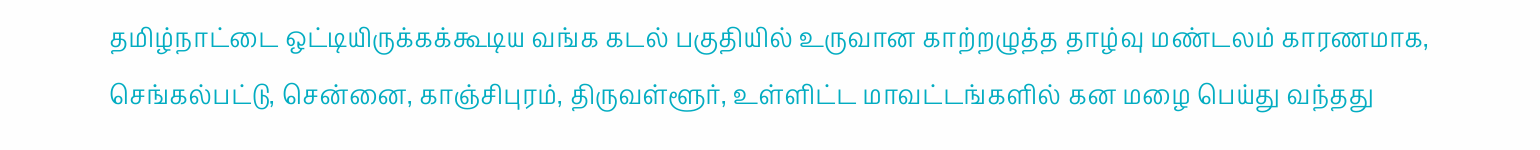தமிழ்நாட்டை ஒட்டியிருக்கக்கூடிய வங்க கடல் பகுதியில் உருவான காற்றழுத்த தாழ்வு மண்டலம் காரணமாக, செங்கல்பட்டு, சென்னை, காஞ்சிபுரம், திருவள்ளூர், உள்ளிட்ட மாவட்டங்களில் கன மழை பெய்து வந்தது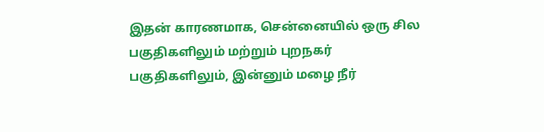இதன் காரணமாக, சென்னையில் ஒரு சில பகுதிகளிலும் மற்றும் புறநகர் பகுதிகளிலும், இன்னும் மழை நீர்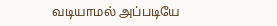வடியாமல் அப்படியே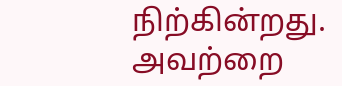நிற்கின்றது. அவற்றை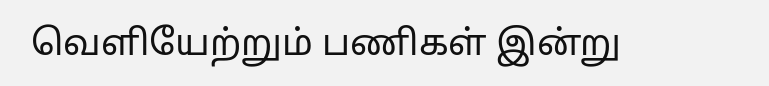வெளியேற்றும் பணிகள் இன்று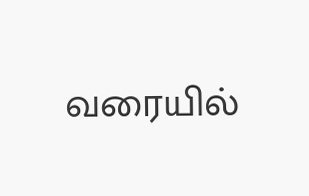வரையில்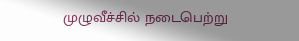முழுவீச்சில் நடைபெற்று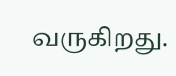வருகிறது.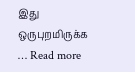இது ஒருபுறமிருக்க … Read more